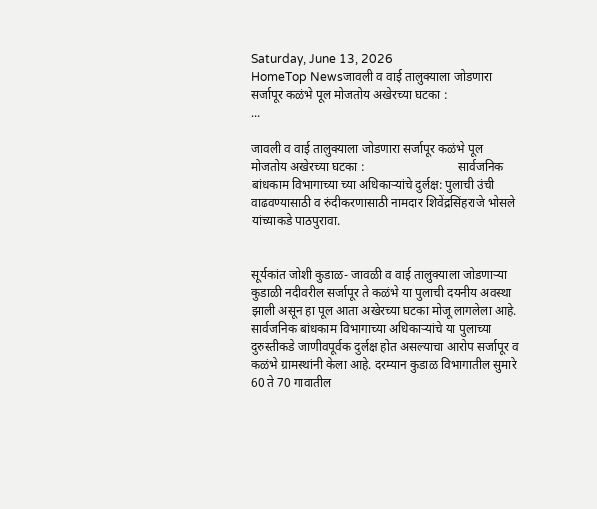Saturday, June 13, 2026
HomeTop Newsजावली व वाई तालुक्याला जोडणारा सर्जापूर कळंभे पूल मोजतोय अखेरच्या घटका :                             ...

जावली व वाई तालुक्याला जोडणारा सर्जापूर कळंभे पूल मोजतोय अखेरच्या घटका :                              सार्वजनिक बांधकाम विभागाच्या च्या अधिकाऱ्यांचे दुर्लक्ष: पुलाची उंची वाढवण्यासाठी व रुंदीकरणासाठी नामदार शिवेंद्रसिंहराजे भोसले यांच्याकडे पाठपुरावा.


सूर्यकांत जोशी कुडाळ- जावळी व वाई तालुक्याला जोडणाऱ्या कुडाळी नदीवरील सर्जापूर ते कळंभे या पुलाची दयनीय अवस्था झाली असून हा पूल आता अखेरच्या घटका मोजू लागलेला आहे. सार्वजनिक बांधकाम विभागाच्या अधिकाऱ्यांचे या पुलाच्या दुरुस्तीकडे जाणीवपूर्वक दुर्लक्ष होत असल्याचा आरोप सर्जापूर व कळंभे ग्रामस्थांनी केला आहे. दरम्यान कुडाळ विभागातील सुमारे 60 ते 70 गावातील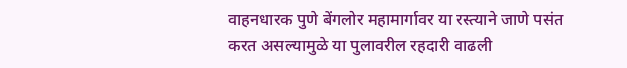वाहनधारक पुणे बेंगलोर महामार्गावर या रस्त्याने जाणे पसंत करत असल्यामुळे या पुलावरील रहदारी वाढली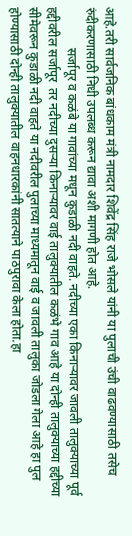आहे.तरी सार्वजनिक बांधकाम मंत्री नामदार शिवेंद्र सिंह राजे भोसले यांनी या पुलाची उंची वाढवण्यासाठी तसेच रुंदीकरणासाठी निधी उपलब्ध करून द्यावा अशी मागणी होत आहे.
             सर्जापूर व कळंबे या गावांच्या मधून कुडाळी नदी वाहते. नदीच्या एका किनाऱ्यावर जावली तालुक्याच्या पूर्व हद्दीवरील सर्जापूर  तर नदीच्या दुसऱ्या किनाऱ्यावर वाई तालुक्यातील कळंभे गाव आहे या दोन्ही तालुक्याच्या हद्दीच्या सीमेवरून कुडाळी नदी वाहते या नदीवरील पुलाच्या माध्यमातून वाई व जावली तालुका जोडला गेला आहे हा पुल होण्यासाठी दोन्ही तालुक्यातील वाहनधारकांनी सातत्याने पाठपुरावा केला होता.हा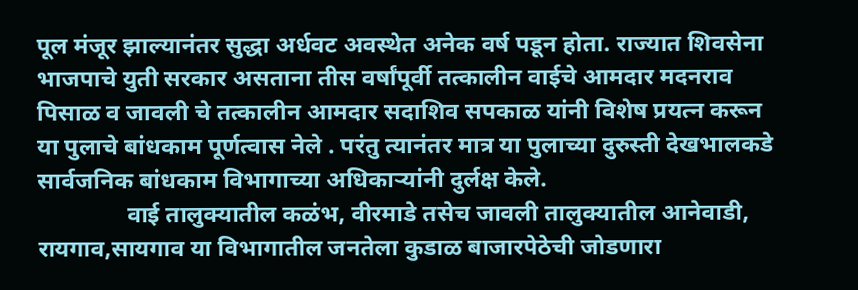पूल मंजूर झाल्यानंतर सुद्धा अर्धवट अवस्थेत अनेक वर्ष पडून होता. राज्यात शिवसेना भाजपाचे युती सरकार असताना तीस वर्षांपूर्वी तत्कालीन वाईचे आमदार मदनराव पिसाळ व जावली चे तत्कालीन आमदार सदाशिव सपकाळ यांनी विशेष प्रयत्न करून या पुलाचे बांधकाम पूर्णत्वास नेले . परंतु त्यानंतर मात्र या पुलाच्या दुरुस्ती देखभालकडे सार्वजनिक बांधकाम विभागाच्या अधिकाऱ्यांनी दुर्लक्ष केले.
               वाई तालुक्यातील कळंभ, वीरमाडे तसेच जावली तालुक्यातील आनेवाडी, रायगाव,सायगाव या विभागातील जनतेला कुडाळ बाजारपेठेची जोडणारा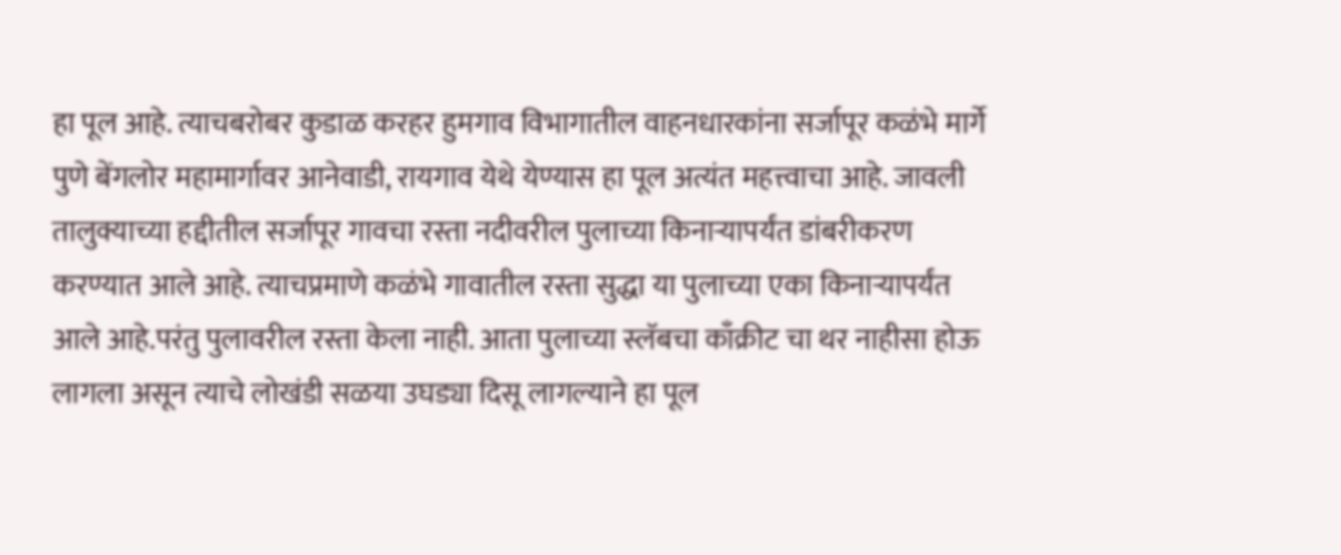हा पूल आहे. त्याचबरोबर कुडाळ करहर हुमगाव विभागातील वाहनधारकांना सर्जापूर कळंभे मार्गे पुणे बेंगलोर महामार्गावर आनेवाडी, रायगाव येथे येण्यास हा पूल अत्यंत महत्त्वाचा आहे. जावली तालुक्याच्या हद्दीतील सर्जापूर गावचा रस्ता नदीवरील पुलाच्या किनाऱ्यापर्यंत डांबरीकरण करण्यात आले आहे. त्याचप्रमाणे कळंभे गावातील रस्ता सुद्धा या पुलाच्या एका किनाऱ्यापर्यंत आले आहे.परंतु पुलावरील रस्ता केला नाही. आता पुलाच्या स्लॅबचा काँक्रीट चा थर नाहीसा होऊ लागला असून त्याचे लोखंडी सळया उघड्या दिसू लागल्याने हा पूल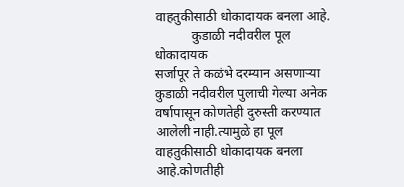वाहतुकीसाठी धोकादायक बनला आहे.
           कुडाळी नदीवरील पूल धोकादायक
सर्जापूर ते कळंभे दरम्यान असणाऱ्या कुडाळी नदीवरील पुलाची गेल्या अनेक वर्षापासून कोणतेही दुरुस्ती करण्यात आलेली नाही.त्यामुळे हा पूल वाहतुकीसाठी धोकादायक बनला आहे.कोणतीही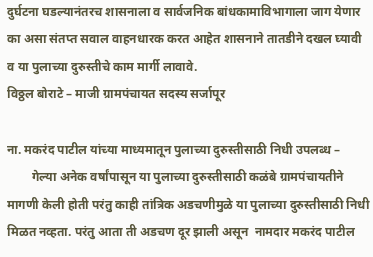दुर्घटना घडल्यानंतरच शासनाला व सार्वजनिक बांधकामाविभागाला जाग येणार का असा संतप्त सवाल वाहनधारक करत आहेत शासनाने तातडीने दखल घ्यावी व या पुलाच्या दुरुस्तीचे काम मार्गी लावावे.
विठ्ठल बोराटे – माजी ग्रामपंचायत सदस्य सर्जापूर

ना. मकरंद पाटील यांच्या माध्यमातून पुलाच्या दुरुस्तीसाठी निधी उपलब्ध –
        गेल्या अनेक वर्षांपासून या पुलाच्या दुरुस्तीसाठी कळंबे ग्रामपंचायतीने मागणी केली होती परंतु काही तांत्रिक अडचणीमुळे या पुलाच्या दुरुस्तीसाठी निधी मिळत नव्हता. परंतु आता ती अडचण दूर झाली असून  नामदार मकरंद पाटील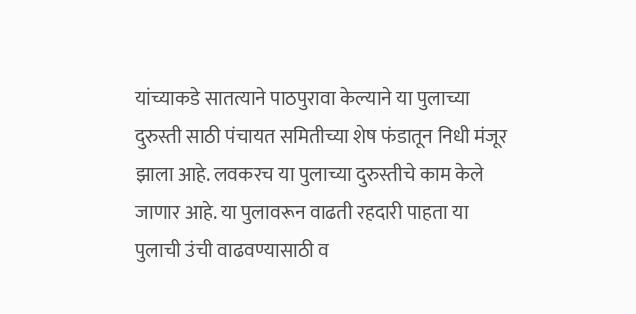यांच्याकडे सातत्याने पाठपुरावा केल्याने या पुलाच्या दुरुस्ती साठी पंचायत समितीच्या शेष फंडातून निधी मंजूर झाला आहे. लवकरच या पुलाच्या दुरुस्तीचे काम केले जाणार आहे. या पुलावरून वाढती रहदारी पाहता या पुलाची उंची वाढवण्यासाठी व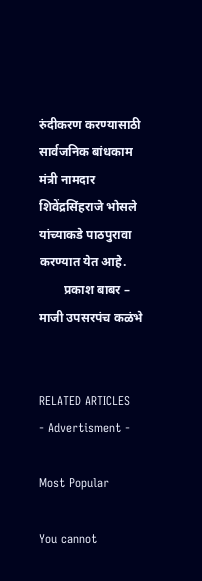रुंदीकरण करण्यासाठी सार्वजनिक बांधकाम मंत्री नामदार शिवेंद्रसिंहराजे भोसले यांच्याकडे पाठपुरावा करण्यात येत आहे.
        प्रकाश बाबर – माजी उपसरपंच कळंभे


RELATED ARTICLES
- Advertisment -

Most Popular

You cannot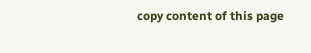copy content of this page